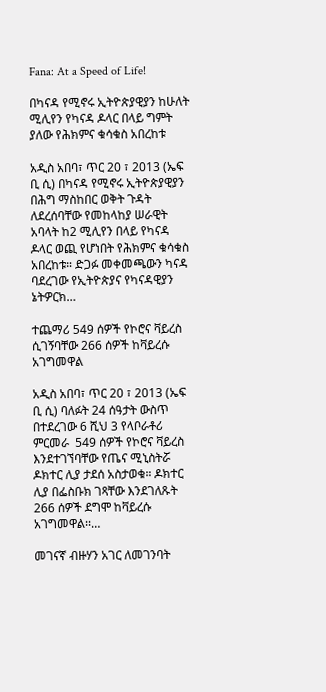Fana: At a Speed of Life!

በካናዳ የሚኖሩ ኢትዮጵያዊያን ከሁለት ሚሊየን የካናዳ ዶላር በላይ ግምት ያለው የሕክምና ቁሳቁስ አበረከቱ

አዲስ አበባ፣ ጥር 20 ፣ 2013 (ኤፍ ቢ ሲ) በካናዳ የሚኖሩ ኢትዮጵያዊያን በሕግ ማስከበር ወቅት ጉዳት ለደረሰባቸው የመከላከያ ሠራዊት አባላት ከ2 ሚሊየን በላይ የካናዳ ዶላር ወጪ የሆነበት የሕክምና ቁሳቁስ አበረከቱ። ድጋፉ መቀመጫውን ካናዳ ባደረገው የኢትዮጵያና የካናዳዊያን ኔትዎርክ…

ተጨማሪ 549 ሰዎች የኮሮና ቫይረስ ሲገኝባቸው 266 ሰዎች ከቫይረሱ አገግመዋል

አዲስ አበባ፣ ጥር 20 ፣ 2013 (ኤፍ ቢ ሲ) ባለፉት 24 ሰዓታት ውስጥ በተደረገው 6 ሺህ 3 የላቦራቶሪ ምርመራ  549 ሰዎች የኮሮና ቫይረስ እንደተገኘባቸው የጤና ሚኒስትሯ ዶክተር ሊያ ታደሰ አስታወቁ። ዶክተር ሊያ በፌስቡክ ገጻቸው እንደገለጹት 266 ሰዎች ደግሞ ከቫይረሱ አገግመዋል፡፡…

መገናኛ ብዙሃን አገር ለመገንባት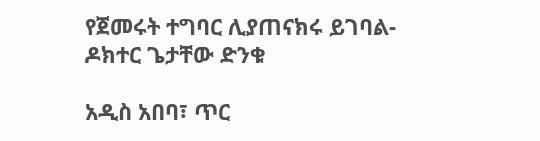የጀመሩት ተግባር ሊያጠናክሩ ይገባል- ዶክተር ጌታቸው ድንቁ

አዲስ አበባ፣ ጥር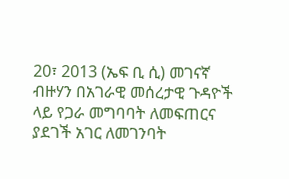20፣ 2013 (ኤፍ ቢ ሲ) መገናኛ ብዙሃን በአገራዊ መሰረታዊ ጉዳዮች ላይ የጋራ መግባባት ለመፍጠርና ያደገች አገር ለመገንባት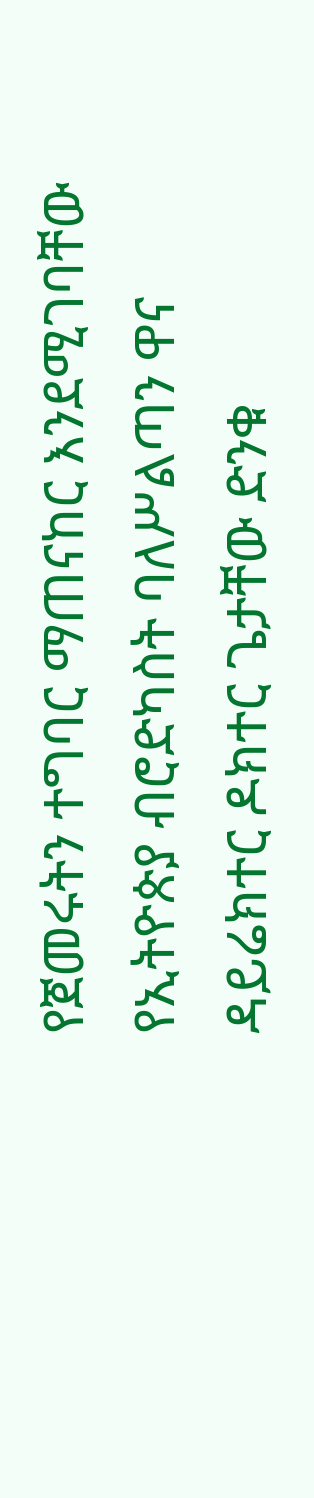የጀመሩትን ተግባር ማጠናከር እንደሚገባቸው የኢትዮጵያ ብሮድካስት ባለሥልጣን ዋና ዳይሬክተር ዶክተር ጌታቸው ድንቁ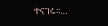ተናገሩ፡፡…